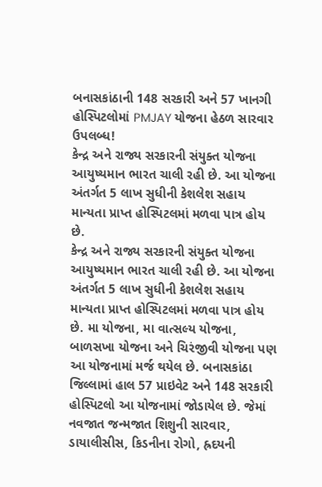બનાસકાંઠાની 148 સરકારી અને 57 ખાનગી હોસ્પિટલોમાં PMJAY યોજના હેઠળ સારવાર ઉપલબ્ધ!
કેન્દ્ર અને રાજ્ય સરકારની સંયુક્ત યોજના આયુષ્યમાન ભારત ચાલી રહી છે. આ યોજના અંતર્ગત 5 લાખ સુધીની કેશલેશ સહાય માન્યતા પ્રાપ્ત હોસ્પિટલમાં મળવા પાત્ર હોય છે.
કેન્દ્ર અને રાજ્ય સરકારની સંયુક્ત યોજના આયુષ્યમાન ભારત ચાલી રહી છે. આ યોજના અંતર્ગત 5 લાખ સુધીની કેશલેશ સહાય માન્યતા પ્રાપ્ત હોસ્પિટલમાં મળવા પાત્ર હોય છે. મા યોજના, મા વાત્સલ્ય યોજના, બાળસખા યોજના અને ચિરંજીવી યોજના પણ આ યોજનામાં મર્જ થયેલ છે. બનાસકાંઠા જિલ્લામાં હાલ 57 પ્રાઇવેટ અને 148 સરકારી હોસ્પિટલો આ યોજનામાં જોડાયેલ છે. જેમાં નવજાત જન્મજાત શિશુની સારવાર, ડાયાલીસીસ, કિડનીના રોગો, હ્રદયની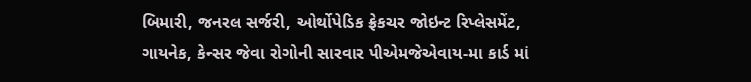બિમારી, જનરલ સર્જરી, ઓર્થોપેડિક ફ્રેકચર જોઇન્ટ રિપ્લેસમેંટ, ગાયનેક, કેન્સર જેવા રોગોની સારવાર પીએમજેએવાય-મા કાર્ડ માં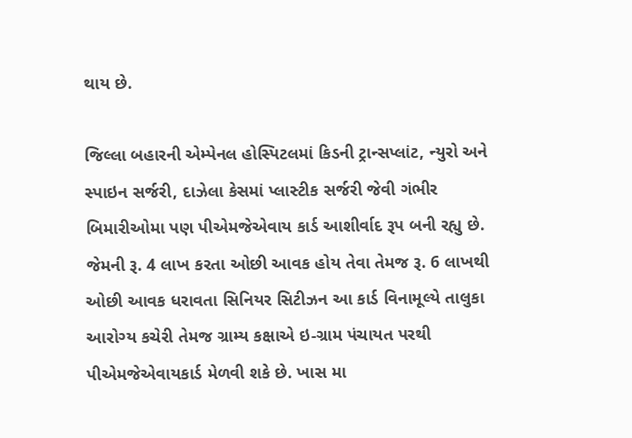થાય છે.

જિલ્લા બહારની એમ્પેનલ હોસ્પિટલમાં કિડની ટ્રાન્સપ્લાંટ, ન્યુરો અને સ્પાઇન સર્જરી, દાઝેલા કેસમાં પ્લાસ્ટીક સર્જરી જેવી ગંભીર બિમારીઓમા પણ પીએમજેએવાય કાર્ડ આશીર્વાદ રૂપ બની રહ્યુ છે. જેમની રૂ. 4 લાખ કરતા ઓછી આવક હોય તેવા તેમજ રૂ. 6 લાખથી ઓછી આવક ધરાવતા સિનિયર સિટીઝન આ કાર્ડ વિનામૂલ્યે તાલુકા આરોગ્ય કચેરી તેમજ ગ્રામ્ય કક્ષાએ ઇ-ગ્રામ પંચાયત પરથી પીએમજેએવાયકાર્ડ મેળવી શકે છે. ખાસ મા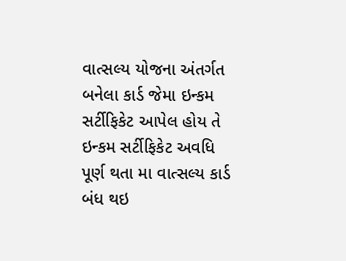વાત્સલ્ય યોજના અંતર્ગત બનેલા કાર્ડ જેમા ઇન્કમ સર્ટીફિકેટ આપેલ હોય તે ઇન્કમ સર્ટીફિકેટ અવધિ પૂર્ણ થતા મા વાત્સલ્ય કાર્ડ બંધ થઇ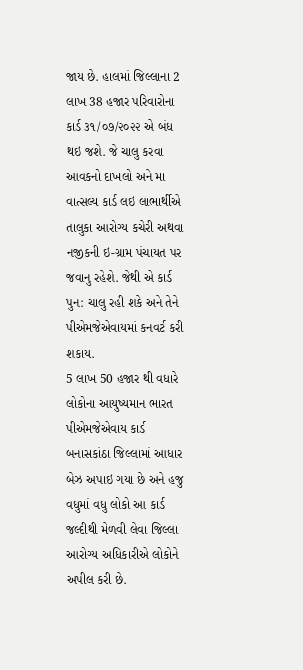જાય છે. હાલમાં જિલ્લાના 2 લાખ 38 હજાર પરિવારોના કાર્ડ ૩૧/૦૭/૨૦૨૨ એ બંધ થઇ જશે. જે ચાલુ કરવા આવકનો દાખલો અને મા વાત્સલ્ય કાર્ડ લઇ લાભાર્થીએ તાલુકા આરોગ્ય કચેરી અથવા નજીકની ઇ-ગ્રામ પંચાયત પર જવાનુ રહેશે. જેથી એ કાર્ડ પુન: ચાલુ રહી શકે અને તેને પીએમજેએવાયમાં કનવર્ટ કરી શકાય.
5 લાખ 50 હજાર થી વધારે લોકોના આયુષ્યમાન ભારત પીએમજેએવાય કાર્ડ બનાસકાંઠા જિલ્લામાં આધાર બેઝ અપાઇ ગયા છે અને હજુ વધુમાં વધુ લોકો આ કાર્ડ જલ્દીથી મેળવી લેવા જિલ્લા આરોગ્ય અધિકારીએ લોકોને અપીલ કરી છે.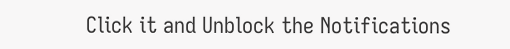Click it and Unblock the Notifications